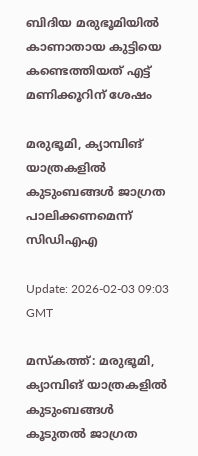ബിദിയ മരുഭൂമിയിൽ കാണാതായ കുട്ടിയെ കണ്ടെത്തിയത് എട്ട് മണിക്കൂറിന് ശേഷം

മരുഭൂമി, ക്യാമ്പിങ് യാത്രകളിൽ കുടുംബങ്ങൾ ജാഗ്രത പാലിക്കണമെന്ന് സിഡിഎഎ

Update: 2026-02-03 09:03 GMT

മസ്‌കത്ത്: മരുഭൂമി, ക്യാമ്പിങ് യാത്രകളിൽ കുടുംബങ്ങൾ കൂടുതൽ ജാഗ്രത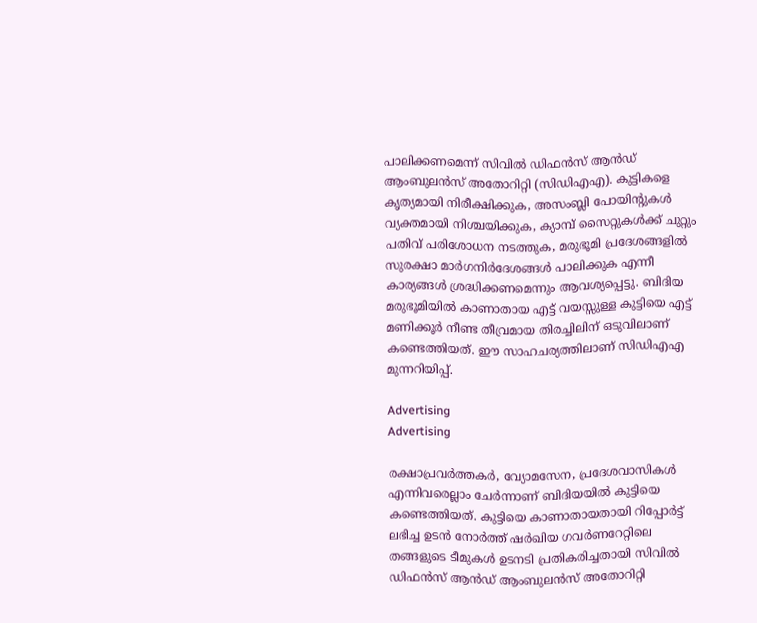പാലിക്കണമെന്ന് സിവിൽ ഡിഫൻസ് ആൻഡ് ആംബുലൻസ് അതോറിറ്റി (സിഡിഎഎ). കുട്ടികളെ കൃത്യമായി നിരീക്ഷിക്കുക, അസംബ്ലി പോയിന്റുകൾ വ്യക്തമായി നിശ്ചയിക്കുക, ക്യാമ്പ് സൈറ്റുകൾക്ക് ചുറ്റും പതിവ് പരിശോധന നടത്തുക, മരുഭൂമി പ്രദേശങ്ങളിൽ സുരക്ഷാ മാർഗനിർദേശങ്ങൾ പാലിക്കുക എന്നീ കാര്യങ്ങൾ ശ്രദ്ധിക്കണമെന്നും ആവശ്യപ്പെട്ടു. ബിദിയ മരുഭൂമിയിൽ കാണാതായ എട്ട് വയസ്സുള്ള കുട്ടിയെ എട്ട് മണിക്കൂർ നീണ്ട തീവ്രമായ തിരച്ചിലിന് ഒടുവിലാണ് കണ്ടെത്തിയത്. ഈ സാഹചര്യത്തിലാണ് സിഡിഎഎ മുന്നറിയിപ്പ്.

Advertising
Advertising

രക്ഷാപ്രവർത്തകർ, വ്യോമസേന, പ്രദേശവാസികൾ എന്നിവരെല്ലാം ചേർന്നാണ് ബിദിയയിൽ കുട്ടിയെ കണ്ടെത്തിയത്. കുട്ടിയെ കാണാതായതായി റിപ്പോർട്ട് ലഭിച്ച ഉടൻ നോർത്ത് ഷർഖിയ ഗവർണറേറ്റിലെ തങ്ങളുടെ ടീമുകൾ ഉടനടി പ്രതികരിച്ചതായി സിവിൽ ഡിഫൻസ് ആൻഡ് ആംബുലൻസ് അതോറിറ്റി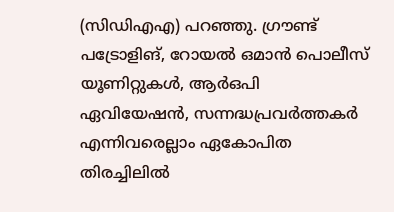(സിഡിഎഎ) പറഞ്ഞു. ഗ്രൗണ്ട് പട്രോളിങ്, റോയൽ ഒമാൻ പൊലീസ് യൂണിറ്റുകൾ, ആർഒപി ഏവിയേഷൻ, സന്നദ്ധപ്രവർത്തകർ എന്നിവരെല്ലാം ഏകോപിത തിരച്ചിലിൽ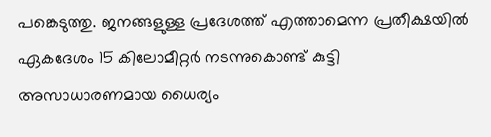പങ്കെടുത്തു. ജനങ്ങളുള്ള പ്രദേശത്ത് എത്താമെന്ന പ്രതീക്ഷയിൽ ഏകദേശം 15 കിലോമീറ്റർ നടന്നുകൊണ്ട് കുട്ടി അസാധാരണമായ ധൈര്യം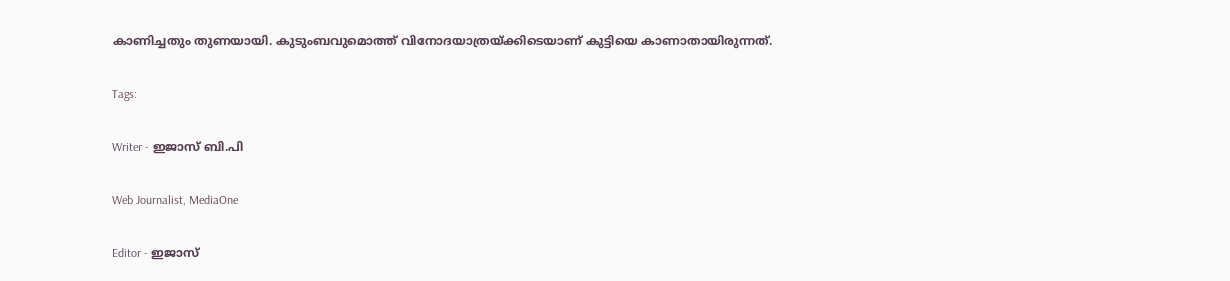കാണിച്ചതും തുണയായി. കുടുംബവുമൊത്ത് വിനോദയാത്രയ്ക്കിടെയാണ് കുട്ടിയെ കാണാതായിരുന്നത്.

Tags:

Writer - ഇജാസ് ബി.പി

Web Journalist, MediaOne

Editor - ഇജാസ്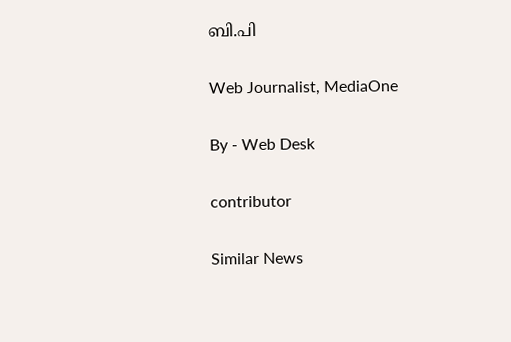ബി.പി

Web Journalist, MediaOne

By - Web Desk

contributor

Similar News